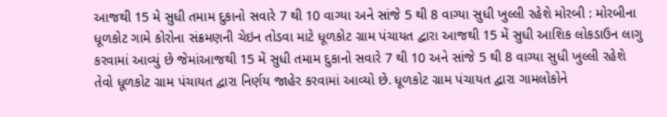આજથી 15 મે સુધી તમામ દુકાનો સવારે 7 થી 10 વાગ્યા અને સાંજે 5 થી 8 વાગ્યા સુધી ખુલ્લી રહેશે મોરબી : મોરબીના ધૂળકોટ ગામે કોરોના સંક્રમણની ચેઇન તોડવા માટે ધૂળકોટ ગ્રામ પંચાયત દ્વારા આજથી 15 મેં સુધી આશિક લોકડાઉન લાગુ કરવામાં આવ્યું છે જેમાંઆજથી 15 મેં સુધી તમામ દુકાનો સવારે 7 થી 10 અને સાંજે 5 થી 8 વાગ્યા સુધી ખુલ્લી રહેશે તેવો ધૂળકોટ ગ્રામ પંચાયત દ્વારા નિર્ણય જાહેર કરવામાં આવ્યો છે. ધૂળકોટ ગ્રામ પંચાયત દ્વારા ગામલોકોને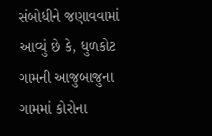સંબોધીને જણાવવામાં આવ્યું છે કે, ધુળકોટ ગામની આજુબાજુના ગામમાં કોરોના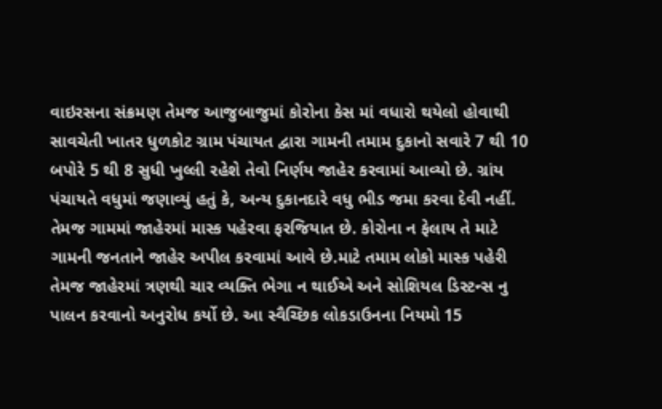વાઇરસના સંક્રમણ તેમજ આજુબાજુમાં કોરોના કેસ માં વધારો થયેલો હોવાથી સાવચેતી ખાતર ધુળકોટ ગ્રામ પંચાયત દ્વારા ગામની તમામ દુકાનો સવારે 7 થી 10 બપોરે 5 થી 8 સુધી ખુલ્લી રહેશે તેવો નિર્ણય જાહેર કરવામાં આવ્યો છે. ગ્રાંય પંચાયતે વધુમાં જણાવ્યું હતું કે, અન્ય દુકાનદારે વધુ ભીડ જમા કરવા દેવી નહીં. તેમજ ગામમાં જાહેરમાં માસ્ક પહેરવા ફરજિયાત છે. કોરોના ન ફેલાય તે માટે ગામની જનતાને જાહેર અપીલ કરવામાં આવે છે.માટે તમામ લોકો માસ્ક પહેરી તેમજ જાહેરમાં ત્રણથી ચાર વ્યક્તિ ભેગા ન થાઈએ અને સોશિયલ ડિસ્ટન્સ નુ પાલન કરવાનો અનુરોધ કર્યો છે. આ સ્વૈચ્છિક લોકડાઉનના નિયમો 15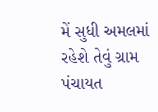મેં સુધી અમલમાં રહેશે તેવું ગ્રામ પંચાયત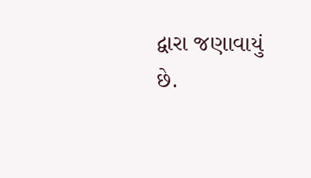દ્વારા જણાવાયું છે.